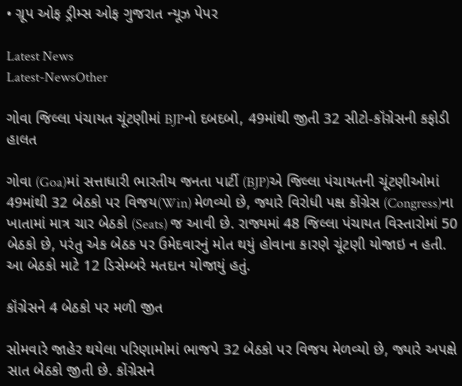• ગ્રૂપ ઓફ ડ્રીમ્સ ઓફ ગુજરાત ન્યૂઝ પેપર

Latest News
Latest-NewsOther

ગોવા જિલ્લા પંચાયત ચૂંટણીમાં BJPનો દબદબો, 49માંથી જીતી 32 સીટો-કૉંગ્રેસની કફોડી હાલત

ગોવા (Goa)માં સત્તાધારી ભારતીય જનતા પાર્ટી (BJP)એ જિલ્લા પંચાયતની ચૂંટણીઓમાં 49માંથી 32 બેઠકો પર વિજય(Win) મેળવ્યો છે, જ્યારે વિરોધી પક્ષ કોંગ્રેસ (Congress)ના ખાતામાં માત્ર ચાર બેઠકો (Seats) જ આવી છે. રાજ્યમાં 48 જિલ્લા પંચાયત વિસ્તારોમાં 50 બેઠકો છે, પરંતુ એક બેઠક પર ઉમેદવારનું મોત થયું હોવાના કારણે ચૂંટણી યોજાઇ ન હતી. આ બેઠકો માટે 12 ડિસેમ્બરે મતદાન યોજાયું હતું.

કૉંગ્રેસને 4 બેઠકો પર મળી જીત

સોમવારે જાહેર થયેલા પરિણામોમાં ભાજપે 32 બેઠકો પર વિજય મેળવ્યો છે, જ્યારે અપક્ષે સાત બેઠકો જીતી છે. કોંગ્રેસને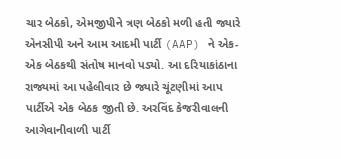ચાર બેઠકો, એમજીપીને ત્રણ બેઠકો મળી હતી જ્યારે એનસીપી અને આમ આદમી પાર્ટી (AAP) ને એક-એક બેઠકથી સંતોષ માનવો પડ્યો. આ દરિયાકાંઠાના રાજ્યમાં આ પહેલીવાર છે જ્યારે ચૂંટણીમાં આપ પાર્ટીએ એક બેઠક જીતી છે. અરવિંદ કેજરીવાલની આગેવાનીવાળી પાર્ટી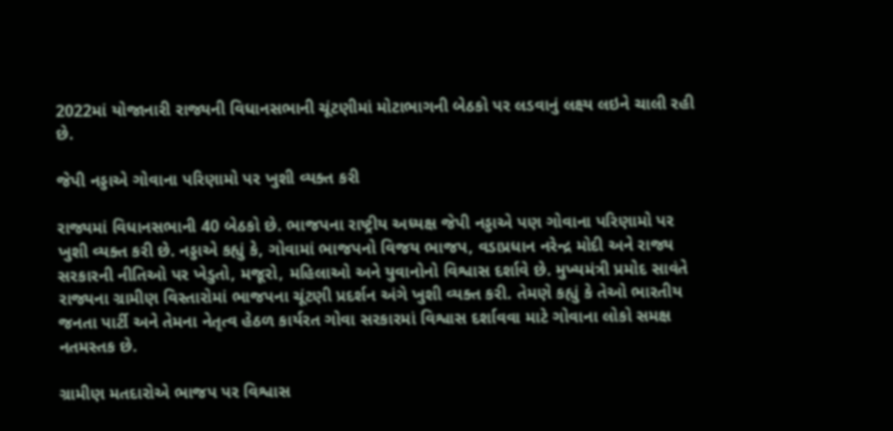2022માં યોજાનારી રાજ્યની વિધાનસભાની ચૂંટણીમાં મોટાભાગની બેઠકો પર લડવાનું લક્ષ્ય લઇને ચાલી રહી છે.

જેપી નડ્ડાએ ગોવાના પરિણામો પર ખુશી વ્યક્ત કરી

રાજ્યમાં વિધાનસભાની 40 બેઠકો છે. ભાજપના રાષ્ટ્રીય અધ્યક્ષ જેપી નડ્ડાએ પણ ગોવાના પરિણામો પર ખુશી વ્યક્ત કરી છે. નડ્ડાએ કહ્યું કે, ગોવામાં ભાજપનો વિજય ભાજપ, વડાપ્રધાન નરેન્દ્ર મોદી અને રાજ્ય સરકારની નીતિઓ પર ખેડુતો, મજૂરો, મહિલાઓ અને યુવાનોનો વિશ્વાસ દર્શાવે છે. મુખ્યમંત્રી પ્રમોદ સાવંતે રાજ્યના ગ્રામીણ વિસ્તારોમાં ભાજપના ચૂંટણી પ્રદર્શન અંગે ખુશી વ્યક્ત કરી. તેમણે કહ્યું કે તેઓ ભારતીય જનતા પાર્ટી અને તેમના નેતૃત્વ હેઠળ કાર્યરત ગોવા સરકારમાં વિશ્વાસ દર્શાવવા માટે ગોવાના લોકો સમક્ષ નતમસ્તક છે.

ગ્રામીણ મતદારોએ ભાજપ પર વિશ્વાસ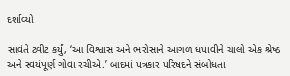દર્શાવ્યો

સાવંતે ટ્વીટ કર્યું, ‘આ વિશ્વાસ અને ભરોસાને આગળ ધપાવીને ચાલો એક શ્રેષ્ઠ અને સ્વયંપૂર્ણ ગોવા રચીએ.’ બાદમાં પત્રકાર પરિષદને સંબોધતા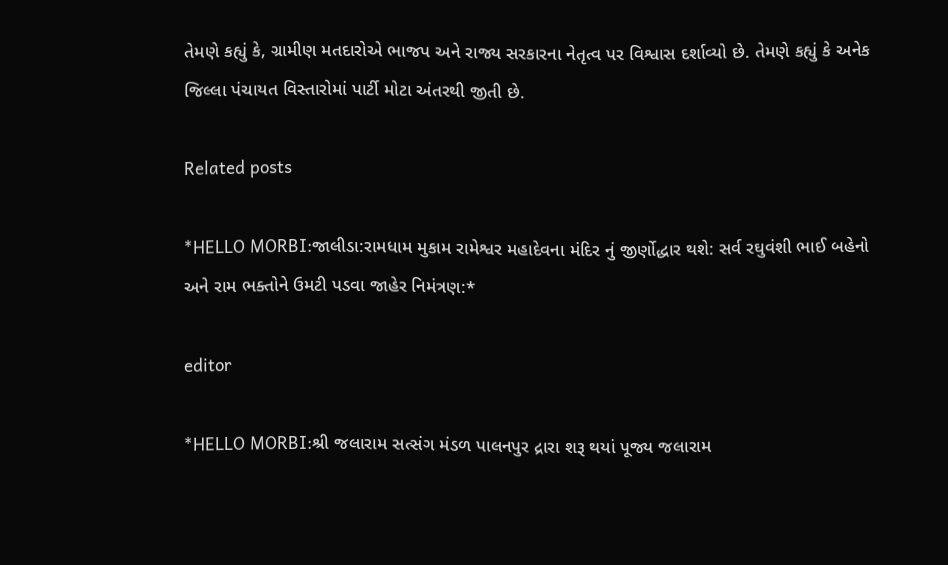તેમણે કહ્યું કે, ગ્રામીણ મતદારોએ ભાજપ અને રાજ્ય સરકારના નેતૃત્વ પર વિશ્વાસ દર્શાવ્યો છે. તેમણે કહ્યું કે અનેક જિલ્લા પંચાયત વિસ્તારોમાં પાર્ટી મોટા અંતરથી જીતી છે.

Related posts

*HELLO MORBI:જાલીડા:રામધામ મુકામ રામેશ્વર મહાદેવના મંદિર નું જીર્ણોદ્ધાર થશે: સર્વ રઘુવંશી ભાઈ બહેનો અને રામ ભક્તોને ઉમટી પડવા જાહેર નિમંત્રણ:*

editor

*HELLO MORBI:શ્રી જલારામ સત્સંગ મંડળ પાલનપુર દ્રારા શરૂ થયાં પૂજ્ય જલારામ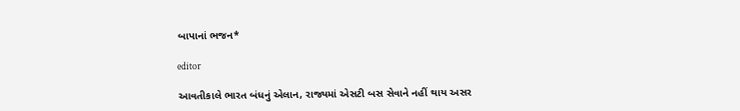બાપાનાં ભજન*

editor

આવતીકાલે ભારત બંધનું એલાન, રાજ્યમાં એસટી બસ સેવાને નહીં થાય અસર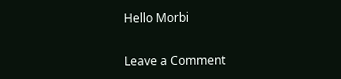Hello Morbi

Leave a Comment